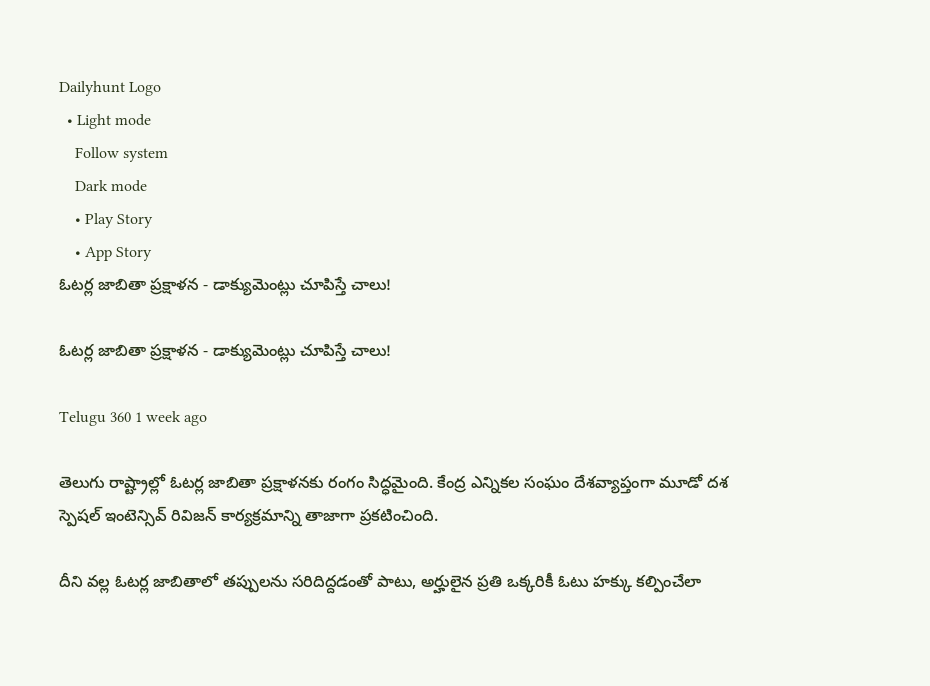Dailyhunt Logo
  • Light mode
    Follow system
    Dark mode
    • Play Story
    • App Story
ఓటర్ల జాబితా ప్రక్షాళన - డాక్యుమెంట్లు చూపిస్తే చాలు!

ఓటర్ల జాబితా ప్రక్షాళన - డాక్యుమెంట్లు చూపిస్తే చాలు!

Telugu 360 1 week ago

తెలుగు రాష్ట్రాల్లో ఓటర్ల జాబితా ప్రక్షాళనకు రంగం సిద్ధమైంది. కేంద్ర ఎన్నికల సంఘం దేశవ్యాప్తంగా మూడో దశ స్పెషల్ ఇంటెన్సివ్ రివిజన్ కార్యక్రమాన్ని తాజాగా ప్రకటించింది.

దీని వల్ల ఓటర్ల జాబితాలో తప్పులను సరిదిద్దడంతో పాటు, అర్హులైన ప్రతి ఒక్కరికీ ఓటు హక్కు కల్పించేలా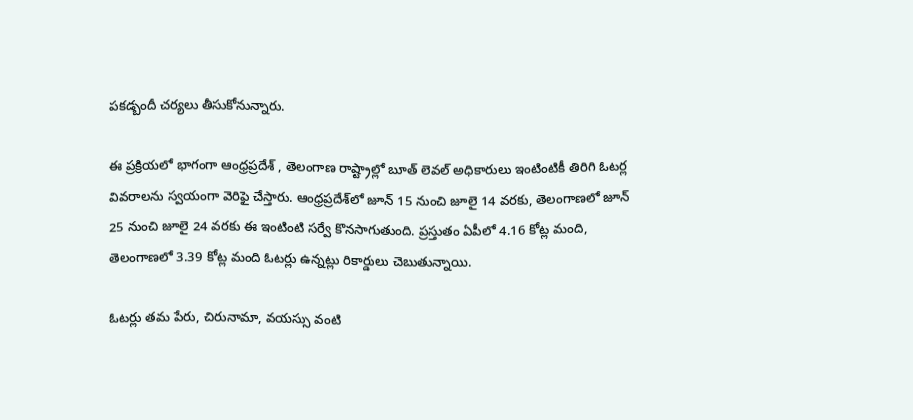పకడ్బందీ చర్యలు తీసుకోనున్నారు.

ఈ ప్రక్రియలో భాగంగా ఆంధ్రప్రదేశ్ , తెలంగాణ రాష్ట్రాల్లో బూత్ లెవల్ అధికారులు ఇంటింటికీ తిరిగి ఓటర్ల వివరాలను స్వయంగా వెరిఫై చేస్తారు. ఆంధ్రప్రదేశ్‌లో జూన్ 15 నుంచి జూలై 14 వరకు, తెలంగాణలో జూన్ 25 నుంచి జూలై 24 వరకు ఈ ఇంటింటి సర్వే కొనసాగుతుంది. ప్రస్తుతం ఏపీలో 4.16 కోట్ల మంది, తెలంగాణలో 3.39 కోట్ల మంది ఓటర్లు ఉన్నట్లు రికార్డులు చెబుతున్నాయి.

ఓటర్లు తమ పేరు, చిరునామా, వయస్సు వంటి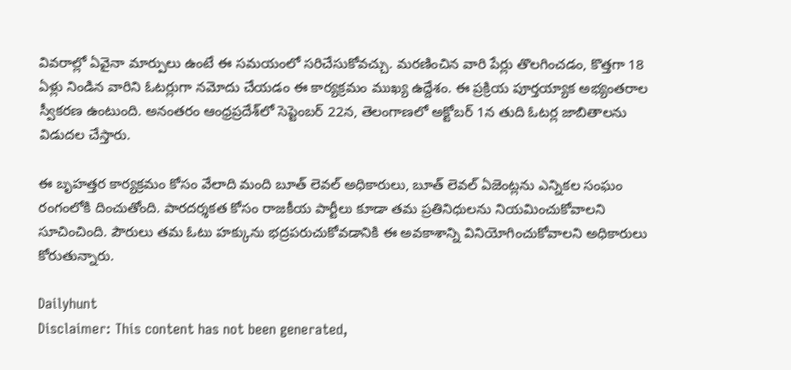వివరాల్లో ఏవైనా మార్పులు ఉంటే ఈ సమయంలో సరిచేసుకోవచ్చు. మరణించిన వారి పేర్లు తొలగించడం, కొత్తగా 18 ఏళ్లు నిండిన వారిని ఓటర్లుగా నమోదు చేయడం ఈ కార్యక్రమం ముఖ్య ఉద్దేశం. ఈ ప్రక్రియ పూర్తయ్యాక అభ్యంతరాల స్వీకరణ ఉంటుంది. అనంతరం ఆంధ్రప్రదేశ్‌లో సెప్టెంబర్ 22న, తెలంగాణలో అక్టోబర్ 1న తుది ఓటర్ల జాబితాలను విడుదల చేస్తారు.

ఈ బృహత్తర కార్యక్రమం కోసం వేలాది మంది బూత్ లెవల్ అధికారులు, బూత్ లెవల్ ఏజెంట్లను ఎన్నికల సంఘం రంగంలోకి దించుతోంది. పారదర్శకత కోసం రాజకీయ పార్టీలు కూడా తమ ప్రతినిధులను నియమించుకోవాలని సూచించింది. పౌరులు తమ ఓటు హక్కును భద్రపరుచుకోవడానికి ఈ అవకాశాన్ని వినియోగించుకోవాలని అధికారులు కోరుతున్నారు.

Dailyhunt
Disclaimer: This content has not been generated,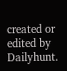created or edited by Dailyhunt.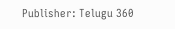Publisher: Telugu 360